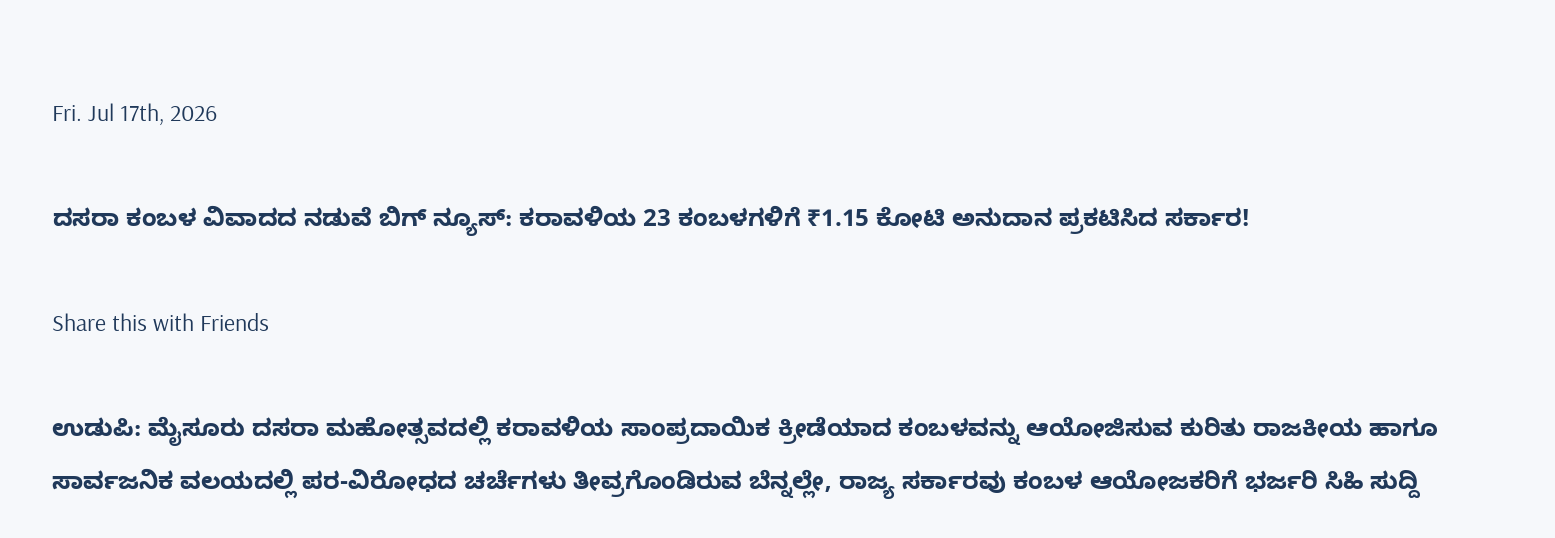Fri. Jul 17th, 2026

ದಸರಾ ಕಂಬಳ ವಿವಾದದ ನಡುವೆ ಬಿಗ್ ನ್ಯೂಸ್: ಕರಾವಳಿಯ 23 ಕಂಬಳಗಳಿಗೆ ₹1.15 ಕೋಟಿ ಅನುದಾನ ಪ್ರಕಟಿಸಿದ ಸರ್ಕಾರ!

Share this with Friends

ಉಡುಪಿ: ಮೈಸೂರು ದಸರಾ ಮಹೋತ್ಸವದಲ್ಲಿ ಕರಾವಳಿಯ ಸಾಂಪ್ರದಾಯಿಕ ಕ್ರೀಡೆಯಾದ ಕಂಬಳವನ್ನು ಆಯೋಜಿಸುವ ಕುರಿತು ರಾಜಕೀಯ ಹಾಗೂ ಸಾರ್ವಜನಿಕ ವಲಯದಲ್ಲಿ ಪರ-ವಿರೋಧದ ಚರ್ಚೆಗಳು ತೀವ್ರಗೊಂಡಿರುವ ಬೆನ್ನಲ್ಲೇ, ರಾಜ್ಯ ಸರ್ಕಾರವು ಕಂಬಳ ಆಯೋಜಕರಿಗೆ ಭರ್ಜರಿ ಸಿಹಿ ಸುದ್ದಿ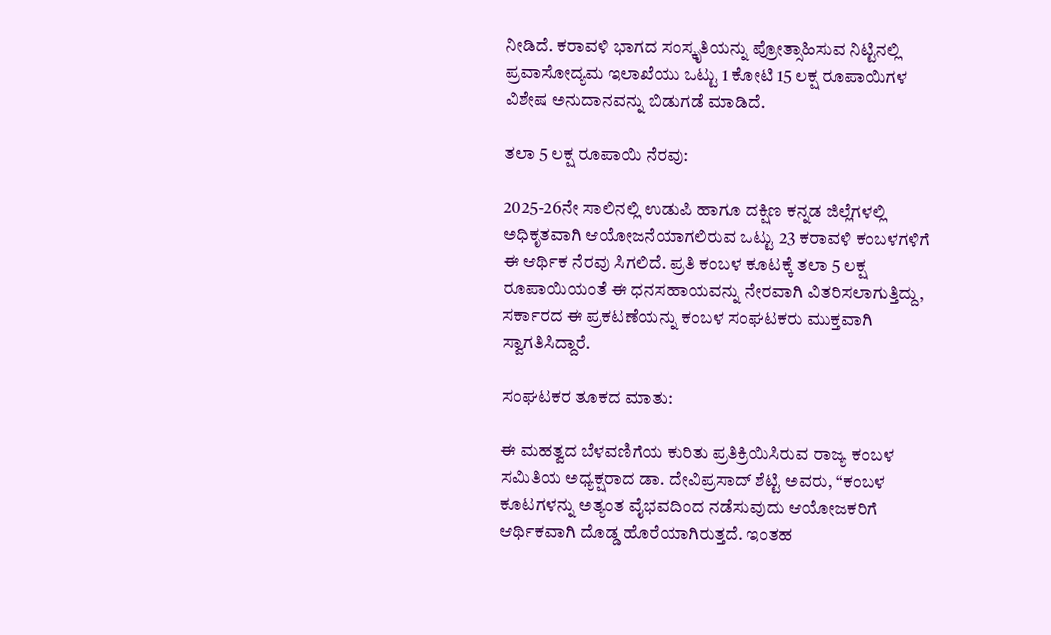ನೀಡಿದೆ. ಕರಾವಳಿ ಭಾಗದ ಸಂಸ್ಕೃತಿಯನ್ನು ಪ್ರೋತ್ಸಾಹಿಸುವ ನಿಟ್ಟಿನಲ್ಲಿ ಪ್ರವಾಸೋದ್ಯಮ ಇಲಾಖೆಯು ಒಟ್ಟು 1 ಕೋಟಿ 15 ಲಕ್ಷ ರೂಪಾಯಿಗಳ ವಿಶೇಷ ಅನುದಾನವನ್ನು ಬಿಡುಗಡೆ ಮಾಡಿದೆ.

ತಲಾ 5 ಲಕ್ಷ ರೂಪಾಯಿ ನೆರವು:

2025-26ನೇ ಸಾಲಿನಲ್ಲಿ ಉಡುಪಿ ಹಾಗೂ ದಕ್ಷಿಣ ಕನ್ನಡ ಜಿಲ್ಲೆಗಳಲ್ಲಿ ಅಧಿಕೃತವಾಗಿ ಆಯೋಜನೆಯಾಗಲಿರುವ ಒಟ್ಟು 23 ಕರಾವಳಿ ಕಂಬಳಗಳಿಗೆ ಈ ಆರ್ಥಿಕ ನೆರವು ಸಿಗಲಿದೆ. ಪ್ರತಿ ಕಂಬಳ ಕೂಟಕ್ಕೆ ತಲಾ 5 ಲಕ್ಷ ರೂಪಾಯಿಯಂತೆ ಈ ಧನಸಹಾಯವನ್ನು ನೇರವಾಗಿ ವಿತರಿಸಲಾಗುತ್ತಿದ್ದು, ಸರ್ಕಾರದ ಈ ಪ್ರಕಟಣೆಯನ್ನು ಕಂಬಳ ಸಂಘಟಕರು ಮುಕ್ತವಾಗಿ ಸ್ವಾಗತಿಸಿದ್ದಾರೆ.

ಸಂಘಟಕರ ತೂಕದ ಮಾತು:

ಈ ಮಹತ್ವದ ಬೆಳವಣಿಗೆಯ ಕುರಿತು ಪ್ರತಿಕ್ರಿಯಿಸಿರುವ ರಾಜ್ಯ ಕಂಬಳ ಸಮಿತಿಯ ಅಧ್ಯಕ್ಷರಾದ ಡಾ. ದೇವಿಪ್ರಸಾದ್ ಶೆಟ್ಟಿ ಅವರು, “ಕಂಬಳ ಕೂಟಗಳನ್ನು ಅತ್ಯಂತ ವೈಭವದಿಂದ ನಡೆಸುವುದು ಆಯೋಜಕರಿಗೆ ಆರ್ಥಿಕವಾಗಿ ದೊಡ್ಡ ಹೊರೆಯಾಗಿರುತ್ತದೆ. ಇಂತಹ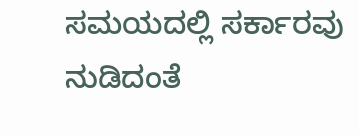ಸಮಯದಲ್ಲಿ ಸರ್ಕಾರವು ನುಡಿದಂತೆ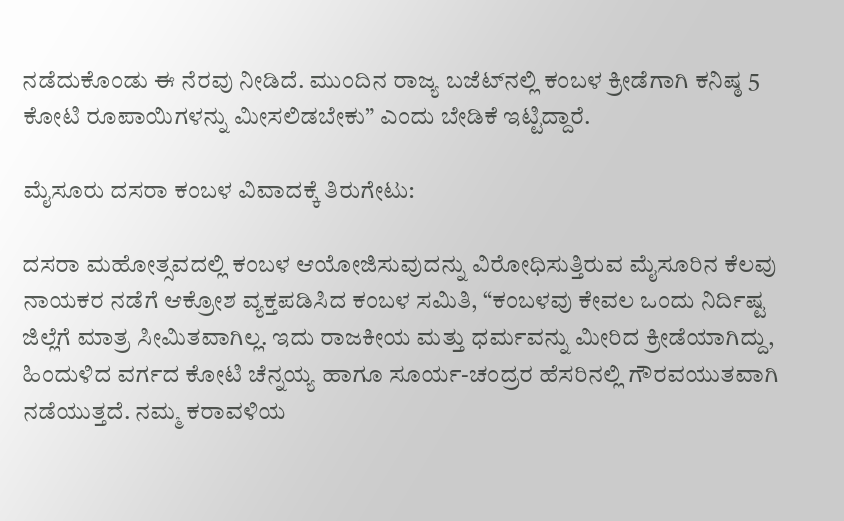ನಡೆದುಕೊಂಡು ಈ ನೆರವು ನೀಡಿದೆ. ಮುಂದಿನ ರಾಜ್ಯ ಬಜೆಟ್‌ನಲ್ಲಿ ಕಂಬಳ ಕ್ರೀಡೆಗಾಗಿ ಕನಿಷ್ಠ 5 ಕೋಟಿ ರೂಪಾಯಿಗಳನ್ನು ಮೀಸಲಿಡಬೇಕು” ಎಂದು ಬೇಡಿಕೆ ಇಟ್ಟಿದ್ದಾರೆ.

ಮೈಸೂರು ದಸರಾ ಕಂಬಳ ವಿವಾದಕ್ಕೆ ತಿರುಗೇಟು:

ದಸರಾ ಮಹೋತ್ಸವದಲ್ಲಿ ಕಂಬಳ ಆಯೋಜಿಸುವುದನ್ನು ವಿರೋಧಿಸುತ್ತಿರುವ ಮೈಸೂರಿನ ಕೆಲವು ನಾಯಕರ ನಡೆಗೆ ಆಕ್ರೋಶ ವ್ಯಕ್ತಪಡಿಸಿದ ಕಂಬಳ ಸಮಿತಿ, “ಕಂಬಳವು ಕೇವಲ ಒಂದು ನಿರ್ದಿಷ್ಟ ಜಿಲ್ಲೆಗೆ ಮಾತ್ರ ಸೀಮಿತವಾಗಿಲ್ಲ. ಇದು ರಾಜಕೀಯ ಮತ್ತು ಧರ್ಮವನ್ನು ಮೀರಿದ ಕ್ರೀಡೆಯಾಗಿದ್ದು, ಹಿಂದುಳಿದ ವರ್ಗದ ಕೋಟಿ ಚೆನ್ನಯ್ಯ ಹಾಗೂ ಸೂರ್ಯ-ಚಂದ್ರರ ಹೆಸರಿನಲ್ಲಿ ಗೌರವಯುತವಾಗಿ ನಡೆಯುತ್ತದೆ. ನಮ್ಮ ಕರಾವಳಿಯ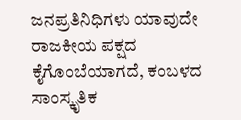ಜನಪ್ರತಿನಿಧಿಗಳು ಯಾವುದೇ ರಾಜಕೀಯ ಪಕ್ಷದ ಕೈಗೊಂಬೆಯಾಗದೆ, ಕಂಬಳದ ಸಾಂಸ್ಕೃತಿಕ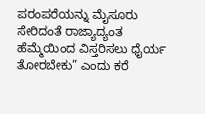ಪರಂಪರೆಯನ್ನು ಮೈಸೂರು ಸೇರಿದಂತೆ ರಾಜ್ಯಾದ್ಯಂತ ಹೆಮ್ಮೆಯಿಂದ ವಿಸ್ತರಿಸಲು ಧೈರ್ಯ ತೋರಬೇಕು” ಎಂದು ಕರೆ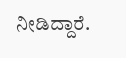ನೀಡಿದ್ದಾರೆ.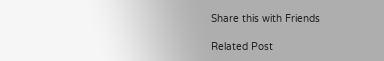Share this with Friends

Related Post